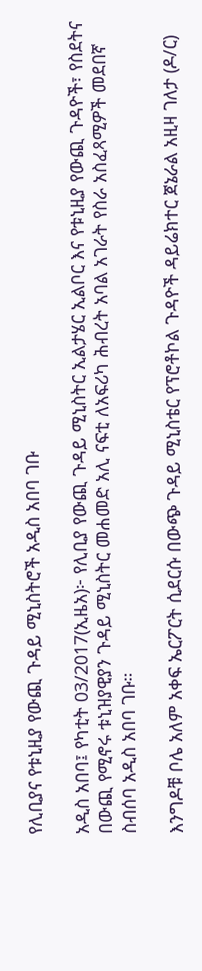የሊቢያና የቱኒዚያ የውጪ ጉዳይ ሚኒስትሮች አዲስ አበባ ገቡ

አዲስ አበባ፤ የካቲት 03/2017(ኢዜአ)፦ የሊቢያ የውጪ ጉዳይ ሚኒስትር ኢልታሄር ኢልቦር እና የቱኒዚያ የውጪ ጉዳዮች፣ የስደትና በውጪ የሚኖሩ ቱኒዝያዊያን ጉዳይ ሚኒስትር መሐመድ አሊ ናፍቲ ለአፍሪካ ሕብረት አባል አገራት የስራ አስፈጻሚዎች መደበኛ ስብሰባ አዲስ አበባ ገቡ።

እንግዶቹ ቦሌ አለም አቀፍ ኤርፖርት ሲደርሱ በውጭ ጉዳይ ሚኒስቴር የፕሮቶኮል ጉዳዮች ዳይሬክተር ጀኔራል አዚዛ ገለታ (ዶ/ር)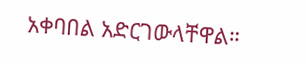አቀባበል አድርገውላቸዋል።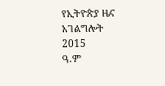የኢትዮጵያ ዜና አገልግሎት
2015
ዓ.ም